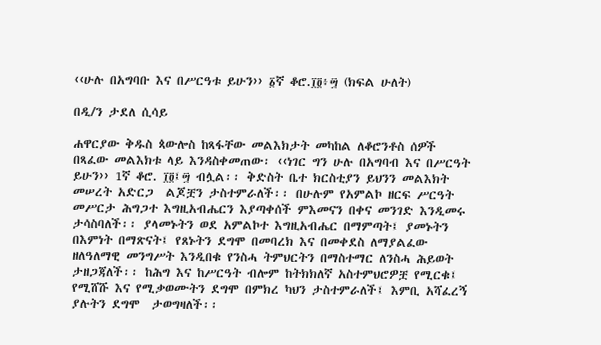‹‹ሁሉ በአግባቡ እና በሥርዓቱ ይሁን›› ፩ኛ ቆሮ.፲፬፥፵ (ክፍል ሁለት)

በዲ/ን ታደለ ሲሳይ

ሐዋርያው ቅዱስ ጳውሎስ ከጻፋቸው መልእክታት መካከል ለቆሮንቶስ ሰዎች በጻፈው መልእክቱ ላይ እንዳስቀመጠው፡ ‹‹ነገር ግን ሁሉ በአግባብ እና በሥርዓት ይሁን›› 1ኛ ቆሮ. ፲፬፤፵ ብሏል፡፡ ቅድስት ቤተ ክርስቲያን ይህንን መልእክት መሠረት አድርጋ  ልጆቿን ታስተምራለች፡፡ በሁሉም የአምልኮ ዘርፍ ሥርዓት መሥርታ ሕግጋተ እግዚአብሔርን እያጣቀሰች ምእመናን በቀና መንገድ እንዲመሩ ታሳስባለች፡፡ ያላመኑትን ወደ አምልኮተ እግዚአብሔር በማምጣት፤ ያመኑትን በእምነት በማጽናት፤ የጸኑትን ደግሞ በመባረክ እና በመቀደስ ለማያልፈው ዘለዓለማዊ መንግሥት እንዲበቁ የንስሓ ትምህርትን በማስተማር ለንስሓ ሕይወት ታዘጋጃለች፡፡ ከሕግ እና ከሥርዓት ብሎም ከትክክለኛ አስተምህሮዎቿ የሚርቁ፤ የሚሸሹ እና የሚቃወሙትን ደግሞ በምክረ ካህን ታስተምራለች፤ እምቢ አሻፈረኝ ያሉትን ደግሞ  ታወግዛለች፡፡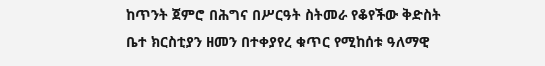ከጥንት ጀምሮ በሕግና በሥርዓት ስትመራ የቆየችው ቅድስት ቤተ ክርስቲያን ዘመን በተቀያየረ ቁጥር የሚከሰቱ ዓለማዊ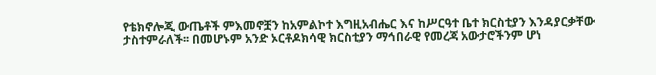የቴክኖሎጂ ውጤቶች ምእመኖቿን ከአምልኮተ እግዚአብሔር እና ከሥርዓተ ቤተ ክርስቲያን እንዳያርቃቸው ታስተምራለች፡፡ በመሆኑም አንድ ኦርቶዶክሳዊ ክርስቲያን ማኅበራዊ የመረጃ አውታሮችንም ሆነ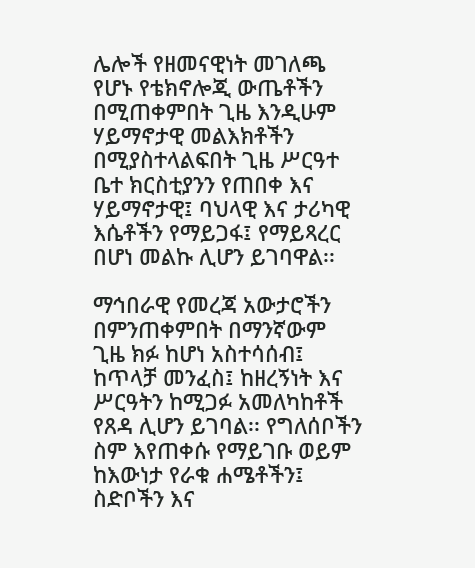ሌሎች የዘመናዊነት መገለጫ የሆኑ የቴክኖሎጂ ውጤቶችን በሚጠቀምበት ጊዜ እንዲሁም ሃይማኖታዊ መልእክቶችን በሚያስተላልፍበት ጊዜ ሥርዓተ ቤተ ክርስቲያንን የጠበቀ እና ሃይማኖታዊ፤ ባህላዊ እና ታሪካዊ እሴቶችን የማይጋፋ፤ የማይጻረር በሆነ መልኩ ሊሆን ይገባዋል፡፡

ማኅበራዊ የመረጃ አውታሮችን በምንጠቀምበት በማንኛውም ጊዜ ክፉ ከሆነ አስተሳሰብ፤ ከጥላቻ መንፈስ፤ ከዘረኝነት እና ሥርዓትን ከሚጋፉ አመለካከቶች የጸዳ ሊሆን ይገባል፡፡ የግለሰቦችን ስም እየጠቀሱ የማይገቡ ወይም ከእውነታ የራቁ ሐሜቶችን፤ ስድቦችን እና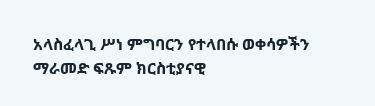አላስፈላጊ ሥነ ምግባርን የተላበሱ ወቀሳዎችን ማራመድ ፍጹም ክርስቲያናዊ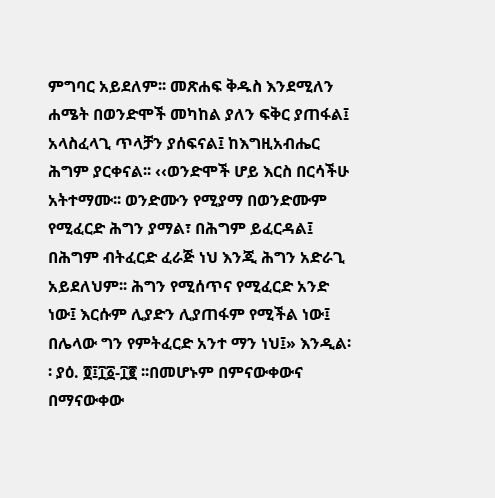ምግባር አይደለም፡፡ መጽሐፍ ቅዱስ እንደሚለን ሐሜት በወንድሞች መካከል ያለን ፍቅር ያጠፋል፤ አላስፈላጊ ጥላቻን ያሰፍናል፤ ከእግዚአብሔር ሕግም ያርቀናል፡፡ ‹‹ወንድሞች ሆይ እርስ በርሳችሁ አትተማሙ፡፡ ወንድሙን የሚያማ በወንድሙም የሚፈርድ ሕግን ያማል፣ በሕግም ይፈርዳል፤ በሕግም ብትፈርድ ፈራጅ ነህ እንጂ ሕግን አድራጊ አይደለህም፡፡ ሕግን የሚሰጥና የሚፈርድ አንድ ነው፤ እርሱም ሊያድን ሊያጠፋም የሚችል ነው፤ በሌላው ግን የምትፈርድ አንተ ማን ነህ፤» እንዲል፡፡ ያዕ. ፬፤፲፩-፲፪ ፡፡በመሆኑም በምናውቀውና በማናውቀው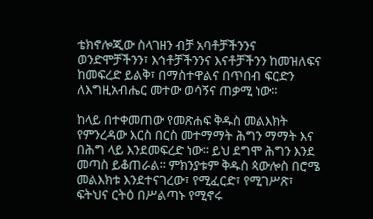ቴክኖሎጂው ስላገዘን ብቻ አባቶቻችንንና ወንድሞቻችንን፣ እኅቶቻችንንና እናቶቻችንን ከመዝለፍና ከመፍረድ ይልቅ፣ በማስተዋልና በጥበብ ፍርድን ለእግዚአብሔር መተው ወሳኝና ጠቃሚ ነው፡፡

ከላይ በተቀመጠው የመጽሐፍ ቅዱስ መልእክት የምንረዳው እርስ በርስ መተማማት ሕግን ማማት እና በሕግ ላይ እንደመፍረድ ነው፡፡ ይህ ደግሞ ሕግን እንደ መጣስ ይቆጠራል፡፡ ምክንያቱም ቅዱስ ጳውሎስ በሮሜ መልእክቱ እንደተናገረው፣ የሚፈርድ፣ የሚገሥጽ፣ ፍትህና ርትዕ በሥልጣኑ የሚኖሩ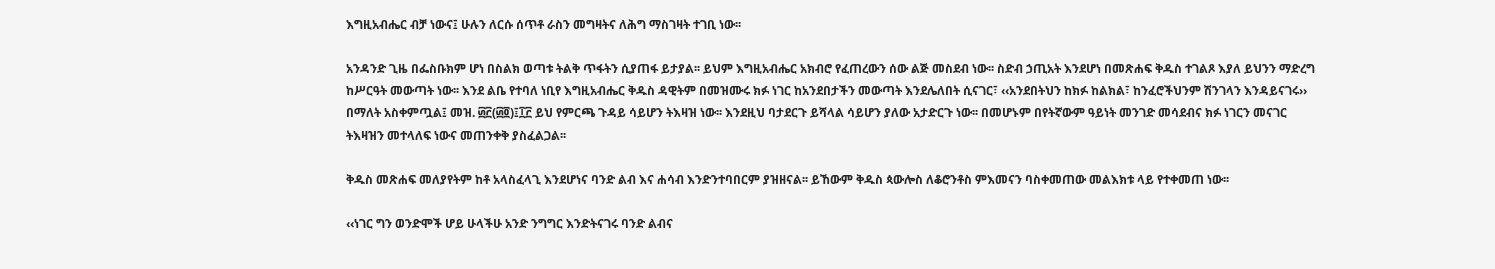እግዚአብሔር ብቻ ነውና፤ ሁሉን ለርሱ ሰጥቶ ራስን መግዛትና ለሕግ ማስገዛት ተገቢ ነው፡፡

አንዳንድ ጊዜ በፌስቡክም ሆነ በስልክ ወጣቱ ትልቅ ጥፋትን ሲያጠፋ ይታያል፡፡ ይህም እግዚአብሔር አክብሮ የፈጠረውን ሰው ልጅ መስደብ ነው፡፡ ስድብ ኃጢአት እንደሆነ በመጽሐፍ ቅዱስ ተገልጾ እያለ ይህንን ማድረግ ከሥርዓት መውጣት ነው፡፡ እንደ ልቤ የተባለ ነቢየ እግዚአብሔር ቅዱስ ዳዊትም በመዝሙሩ ክፉ ነገር ከአንደበታችን መውጣት እንደሌለበት ሲናገር፣ ‹‹አንደበትህን ከክፉ ከልክል፣ ከንፈሮችህንም ሽንገላን እንዳይናገሩ›› በማለት አስቀምጧል፤ መዝ. ፴፫(፴፬)፤፲፫ ይህ የምርጫ ጉዳይ ሳይሆን ትእዛዝ ነው፡፡ እንደዚህ ባታደርጉ ይሻላል ሳይሆን ያለው አታድርጉ ነው፡፡ በመሆኑም በየትኛውም ዓይነት መንገድ መሳደብና ክፉ ነገርን መናገር ትእዛዝን መተላለፍ ነውና መጠንቀቅ ያስፈልጋል፡፡

ቅዱስ መጽሐፍ መለያየትም ከቶ አላስፈላጊ እንደሆነና ባንድ ልብ እና ሐሳብ እንድንተባበርም ያዝዘናል፡፡ ይኸውም ቅዱስ ጳውሎስ ለቆሮንቶስ ምእመናን ባስቀመጠው መልእክቱ ላይ የተቀመጠ ነው፡፡

‹‹ነገር ግን ወንድሞች ሆይ ሁላችሁ አንድ ንግግር እንድትናገሩ ባንድ ልብና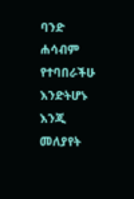ባንድ ሐሳብም የተባበራችሁ እንድትሆኑ እንጂ መለያየት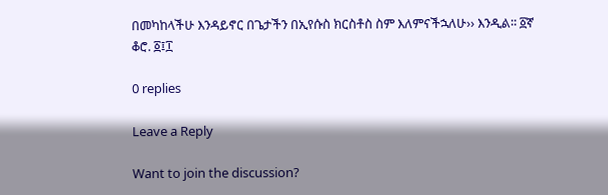በመካከላችሁ እንዳይኖር በጌታችን በኢየሱስ ክርስቶስ ስም እለምናችኋለሁ›› እንዲል፡፡ ፩ኛ ቆሮ. ፩፤፲

0 replies

Leave a Reply

Want to join the discussion?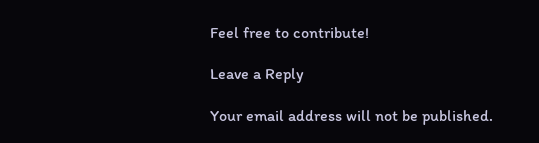Feel free to contribute!

Leave a Reply

Your email address will not be published.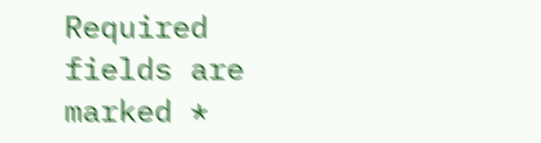Required fields are marked *